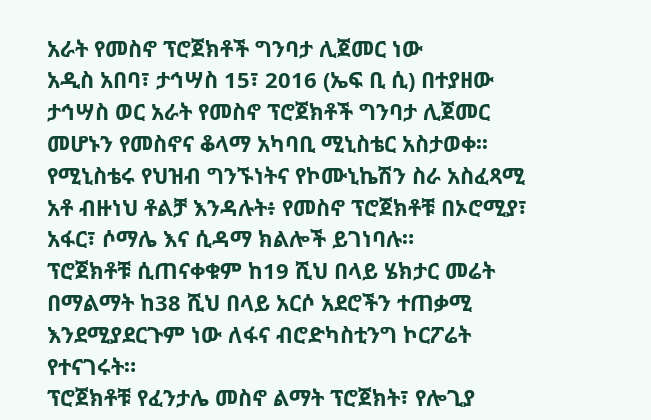አራት የመስኖ ፕሮጀክቶች ግንባታ ሊጀመር ነው
አዲስ አበባ፣ ታኅሣስ 15፣ 2016 (ኤፍ ቢ ሲ) በተያዘው ታኅሣስ ወር አራት የመስኖ ፕሮጀክቶች ግንባታ ሊጀመር መሆኑን የመስኖና ቆላማ አካባቢ ሚኒስቴር አስታወቀ፡፡
የሚኒስቴሩ የህዝብ ግንኙነትና የኮሙኒኬሽን ስራ አስፈጻሚ አቶ ብዙነህ ቶልቻ እንዳሉት፥ የመስኖ ፕሮጀክቶቹ በኦሮሚያ፣ አፋር፣ ሶማሌ እና ሲዳማ ክልሎች ይገነባሉ።
ፕሮጀክቶቹ ሲጠናቀቁም ከ19 ሺህ በላይ ሄክታር መሬት በማልማት ከ38 ሺህ በላይ አርሶ አደሮችን ተጠቃሚ እንደሚያደርጉም ነው ለፋና ብሮድካስቲንግ ኮርፖሬት የተናገሩት።
ፕሮጀክቶቹ የፈንታሌ መስኖ ልማት ፕሮጀክት፣ የሎጊያ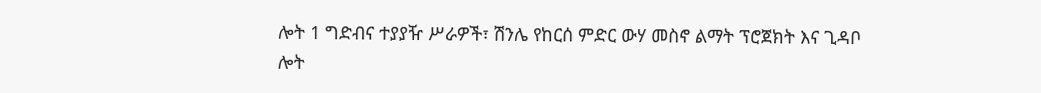ሎት 1 ግድብና ተያያዥ ሥራዎች፣ ሽንሌ የከርሰ ምድር ውሃ መስኖ ልማት ፕሮጀክት እና ጊዳቦ ሎት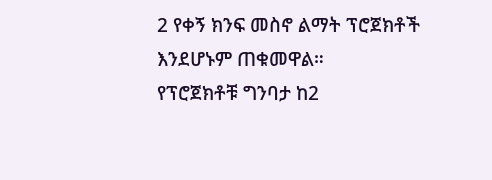2 የቀኝ ክንፍ መስኖ ልማት ፕሮጀክቶች እንደሆኑም ጠቁመዋል።
የፕሮጀክቶቹ ግንባታ ከ2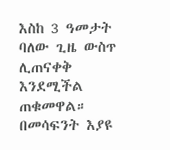እስከ 3 ዓመታት ባለው ጊዜ ውስጥ ሊጠናቀቅ እንደሚችል ጠቁመዋል።
በመሳፍንት እያዩ